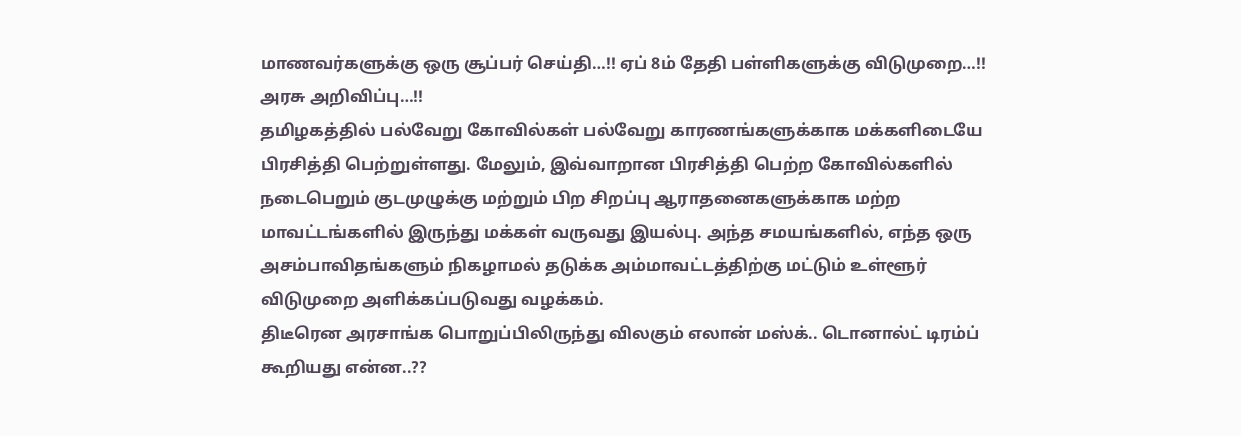மாணவர்களுக்கு ஒரு சூப்பர் செய்தி…!! ஏப் 8ம் தேதி பள்ளிகளுக்கு விடுமுறை…!! அரசு அறிவிப்பு…!!
தமிழகத்தில் பல்வேறு கோவில்கள் பல்வேறு காரணங்களுக்காக மக்களிடையே பிரசித்தி பெற்றுள்ளது. மேலும், இவ்வாறான பிரசித்தி பெற்ற கோவில்களில் நடைபெறும் குடமுழுக்கு மற்றும் பிற சிறப்பு ஆராதனைகளுக்காக மற்ற மாவட்டங்களில் இருந்து மக்கள் வருவது இயல்பு. அந்த சமயங்களில், எந்த ஒரு அசம்பாவிதங்களும் நிகழாமல் தடுக்க அம்மாவட்டத்திற்கு மட்டும் உள்ளூர் விடுமுறை அளிக்கப்படுவது வழக்கம்.
திடீரென அரசாங்க பொறுப்பிலிருந்து விலகும் எலான் மஸ்க்.. டொனால்ட் டிரம்ப் கூறியது என்ன..??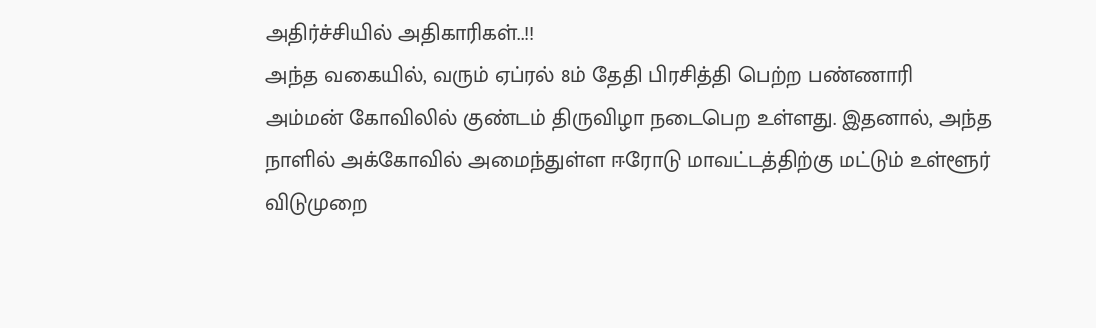அதிர்ச்சியில் அதிகாரிகள்..!!
அந்த வகையில், வரும் ஏப்ரல் 8ம் தேதி பிரசித்தி பெற்ற பண்ணாரி அம்மன் கோவிலில் குண்டம் திருவிழா நடைபெற உள்ளது. இதனால், அந்த நாளில் அக்கோவில் அமைந்துள்ள ஈரோடு மாவட்டத்திற்கு மட்டும் உள்ளூர் விடுமுறை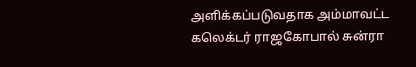அளிக்கப்படுவதாக அம்மாவட்ட கலெக்டர் ராஜகோபால் சுன்ரா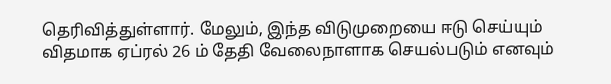தெரிவித்துள்ளார். மேலும், இந்த விடுமுறையை ஈடு செய்யும் விதமாக ஏப்ரல் 26 ம் தேதி வேலைநாளாக செயல்படும் எனவும்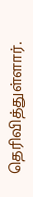தெரிவித்துள்ளார்.